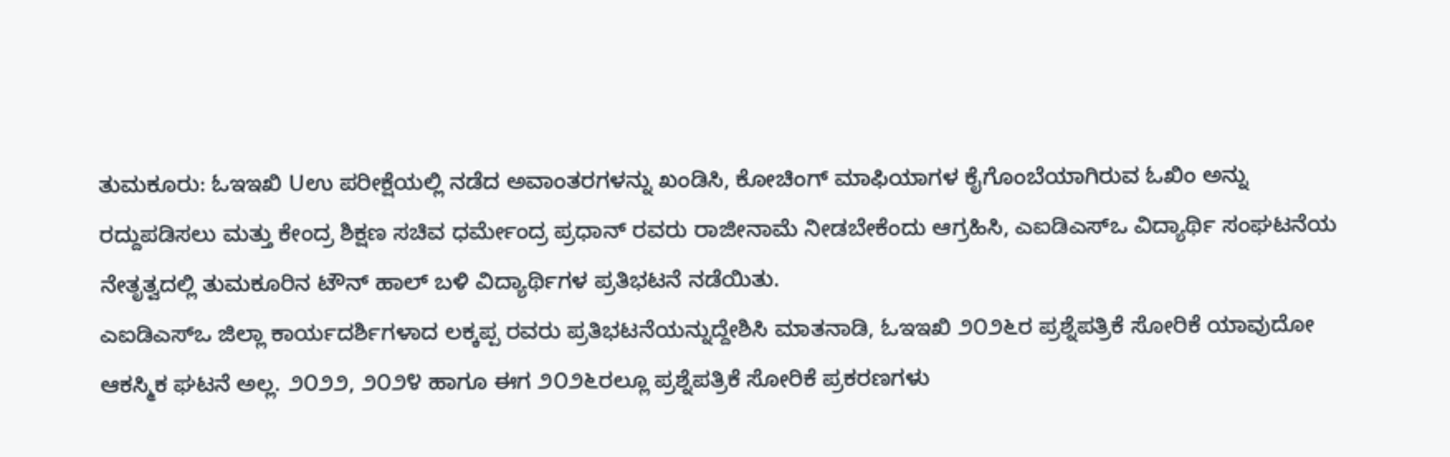ತುಮಕೂರು: ಓಇಇಖಿ Uಉ ಪರೀಕ್ಷೆಯಲ್ಲಿ ನಡೆದ ಅವಾಂತರಗಳನ್ನು ಖಂಡಿಸಿ, ಕೋಚಿಂಗ್ ಮಾಫಿಯಾಗಳ ಕೈಗೊಂಬೆಯಾಗಿರುವ ಓಖಿಂ ಅನ್ನು ರದ್ದುಪಡಿಸಲು ಮತ್ತು ಕೇಂದ್ರ ಶಿಕ್ಷಣ ಸಚಿವ ಧರ್ಮೇಂದ್ರ ಪ್ರಧಾನ್ ರವರು ರಾಜೀನಾಮೆ ನೀಡಬೇಕೆಂದು ಆಗ್ರಹಿಸಿ, ಎಐಡಿಎಸ್‌ಒ ವಿದ್ಯಾರ್ಥಿ ಸಂಘಟನೆಯ ನೇತೃತ್ವದಲ್ಲಿ ತುಮಕೂರಿನ ಟೌನ್ ಹಾಲ್ ಬಳಿ ವಿದ್ಯಾರ್ಥಿಗಳ ಪ್ರತಿಭಟನೆ ನಡೆಯಿತು.
ಎಐಡಿಎಸ್‌ಒ ಜಿಲ್ಲಾ ಕಾರ್ಯದರ್ಶಿಗಳಾದ ಲಕ್ಕಪ್ಪ ರವರು ಪ್ರತಿಭಟನೆಯನ್ನುದ್ದೇಶಿಸಿ ಮಾತನಾಡಿ, ಓಇಇಖಿ ೨೦೨೬ರ ಪ್ರಶ್ನೆಪತ್ರಿಕೆ ಸೋರಿಕೆ ಯಾವುದೋ ಆಕಸ್ಮಿಕ ಘಟನೆ ಅಲ್ಲ. ೨೦೨೨, ೨೦೨೪ ಹಾಗೂ ಈಗ ೨೦೨೬ರಲ್ಲೂ ಪ್ರಶ್ನೆಪತ್ರಿಕೆ ಸೋರಿಕೆ ಪ್ರಕರಣಗಳು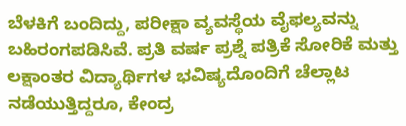ಬೆಳಕಿಗೆ ಬಂದಿದ್ದು, ಪರೀಕ್ಷಾ ವ್ಯವಸ್ಥೆಯ ವೈಫಲ್ಯವನ್ನು ಬಹಿರಂಗಪಡಿಸಿವೆ. ಪ್ರತಿ ವರ್ಷ ಪ್ರಶ್ನೆ ಪತ್ರಿಕೆ ಸೋರಿಕೆ ಮತ್ತು ಲಕ್ಷಾಂತರ ವಿದ್ಯಾರ್ಥಿಗಳ ಭವಿಷ್ಯದೊಂದಿಗೆ ಚೆಲ್ಲಾಟ ನಡೆಯುತ್ತಿದ್ದರೂ, ಕೇಂದ್ರ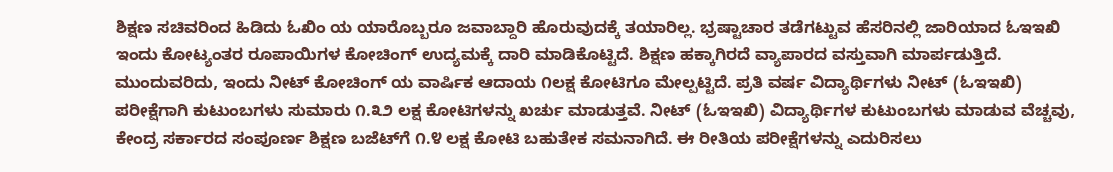ಶಿಕ್ಷಣ ಸಚಿವರಿಂದ ಹಿಡಿದು ಓಖಿಂ ಯ ಯಾರೊಬ್ಬರೂ ಜವಾಬ್ದಾರಿ ಹೊರುವುದಕ್ಕೆ ತಯಾರಿಲ್ಲ. ಭ್ರಷ್ಟಾಚಾರ ತಡೆಗಟ್ಟುವ ಹೆಸರಿನಲ್ಲಿ ಜಾರಿಯಾದ ಓಇಇಖಿ ಇಂದು ಕೋಟ್ಯಂತರ ರೂಪಾಯಿಗಳ ಕೋಚಿಂಗ್ ಉದ್ಯಮಕ್ಕೆ ದಾರಿ ಮಾಡಿಕೊಟ್ಟಿದೆ. ಶಿಕ್ಷಣ ಹಕ್ಕಾಗಿರದೆ ವ್ಯಾಪಾರದ ವಸ್ತುವಾಗಿ ಮಾರ್ಪಡುತ್ತಿದೆ.
ಮುಂದುವರಿದು, ಇಂದು ನೀಟ್ ಕೋಚಿಂಗ್ ಯ ವಾರ್ಷಿಕ ಆದಾಯ ೧ಲಕ್ಷ ಕೋಟಿಗೂ ಮೇಲ್ಪಟ್ಟಿದೆ. ಪ್ರತಿ ವರ್ಷ ವಿದ್ಯಾರ್ಥಿಗಳು ನೀಟ್ (ಓಇಇಖಿ) ಪರೀಕ್ಷೆಗಾಗಿ ಕುಟುಂಬಗಳು ಸುಮಾರು ೧.೩೨ ಲಕ್ಷ ಕೋಟಿಗಳನ್ನು ಖರ್ಚು ಮಾಡುತ್ತವೆ. ನೀಟ್ (ಓಇಇಖಿ) ವಿದ್ಯಾರ್ಥಿಗಳ ಕುಟುಂಬಗಳು ಮಾಡುವ ವೆಚ್ಚವು, ಕೇಂದ್ರ ಸರ್ಕಾರದ ಸಂಪೂರ್ಣ ಶಿಕ್ಷಣ ಬಜೆಟ್‌ಗೆ ೧.೪ ಲಕ್ಷ ಕೋಟಿ ಬಹುತೇಕ ಸಮನಾಗಿದೆ. ಈ ರೀತಿಯ ಪರೀಕ್ಷೆಗಳನ್ನು ಎದುರಿಸಲು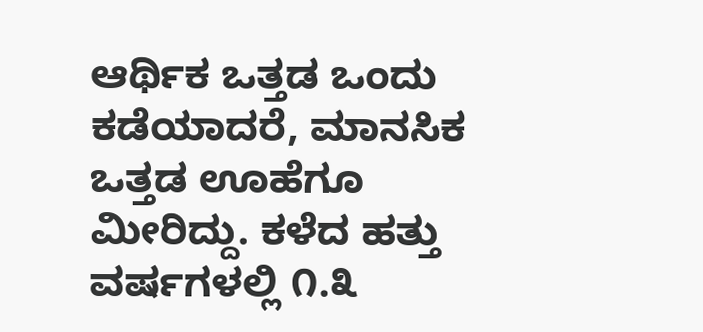ಆರ್ಥಿಕ ಒತ್ತಡ ಒಂದು ಕಡೆಯಾದರೆ, ಮಾನಸಿಕ ಒತ್ತಡ ಊಹೆಗೂ ಮೀರಿದ್ದು. ಕಳೆದ ಹತ್ತು ವರ್ಷಗಳಲ್ಲಿ ೧.೩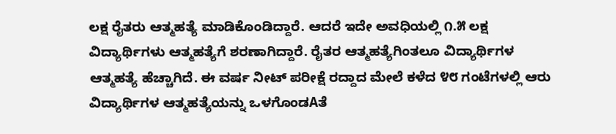ಲಕ್ಷ ರೈತರು ಆತ್ಮಹತ್ಯೆ ಮಾಡಿಕೊಂಡಿದ್ದಾರೆ. ಆದರೆ ಇದೇ ಅವಧಿಯಲ್ಲಿ ೧.೫ ಲಕ್ಷ ವಿದ್ಯಾರ್ಥಿಗಳು ಆತ್ಮಹತ್ಯೆಗೆ ಶರಣಾಗಿದ್ದಾರೆ. ರೈತರ ಆತ್ಮಹತ್ಯೆಗಿಂತಲೂ ವಿದ್ಯಾರ್ಥಿಗಳ ಆತ್ಮಹತ್ಯೆ ಹೆಚ್ಚಾಗಿದೆ. ಈ ವರ್ಷ ನೀಟ್ ಪರೀಕ್ಷೆ ರದ್ದಾದ ಮೇಲೆ ಕಳೆದ ೪೮ ಗಂಟೆಗಳಲ್ಲಿ ಆರು ವಿದ್ಯಾರ್ಥಿಗಳ ಆತ್ಮಹತ್ಯೆಯನ್ನು ಒಳಗೊಂಡAತೆ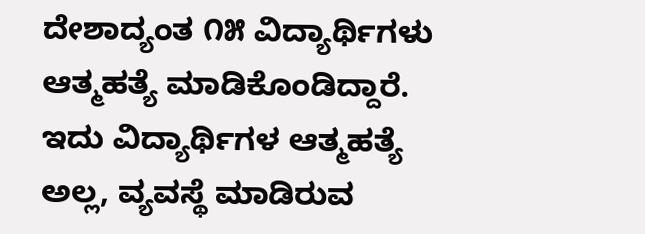ದೇಶಾದ್ಯಂತ ೧೫ ವಿದ್ಯಾರ್ಥಿಗಳು ಆತ್ಮಹತ್ಯೆ ಮಾಡಿಕೊಂಡಿದ್ದಾರೆ. ಇದು ವಿದ್ಯಾರ್ಥಿಗಳ ಆತ್ಮಹತ್ಯೆ ಅಲ್ಲ, ವ್ಯವಸ್ಥೆ ಮಾಡಿರುವ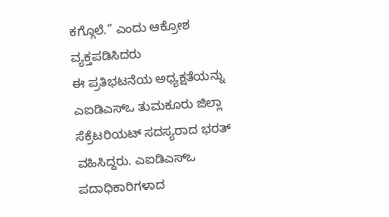ಕಗ್ಗೊಲೆ.” ಎಂದು ಆಕ್ರೋಶ ವ್ಯಕ್ತಪಡಿಸಿದರು
ಈ ಪ್ರತಿಭಟನೆಯ ಅಧ್ಯಕ್ಷತೆಯನ್ನು ಎಐಡಿಎಸ್‌ಒ ತುಮಕೂರು ಜಿಲ್ಲಾ ಸೆಕ್ರೆಟರಿಯಟ್ ಸದಸ್ಯರಾದ ಭರತ್ ವಹಿಸಿದ್ದರು. ಎಐಡಿಎಸ್‌ಒ ಪದಾಧಿಕಾರಿಗಳಾದ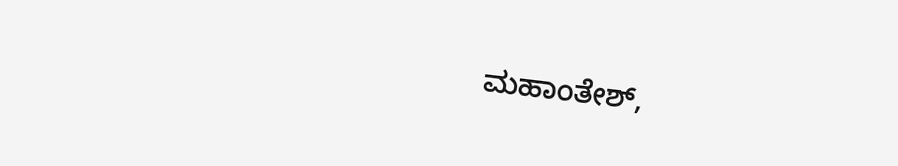ಮಹಾಂತೇಶ್,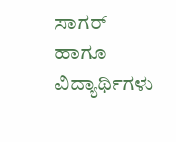ಸಾಗರ್ ಹಾಗೂ ವಿದ್ಯಾರ್ಥಿಗಳು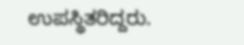ಉಪಸ್ಥಿತರಿದ್ದರು.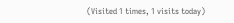(Visited 1 times, 1 visits today)